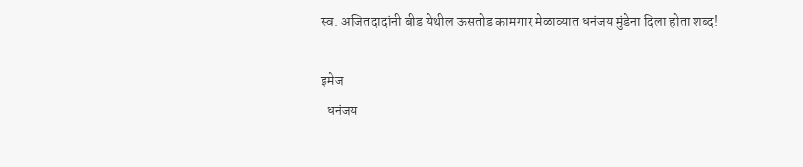स्व. अजितदादांनी बीड येथील ऊसतोड कामगार मेळाव्यात धनंजय मुंडेना दिला होता शब्द!

इमेज
  धनंजय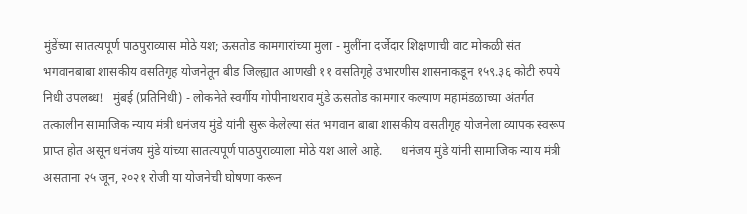मुंडेंच्या सातत्यपूर्ण पाठपुराव्यास मोठे यश; ऊसतोड कामगारांच्या मुला - मुलींना दर्जेदार शिक्षणाची वाट मोकळी संत भगवानबाबा शासकीय वसतिगृह योजनेतून बीड जिल्ह्यात आणखी ११ वसतिगृहे उभारणीस शासनाकडून १५९.३६ कोटी रुपये निधी उपलब्ध!   मुंबई (प्रतिनिधी) - लोकनेते स्वर्गीय गोपीनाथराव मुंडे ऊसतोड कामगार कल्याण महामंडळाच्या अंतर्गत तत्कालीन सामाजिक न्याय मंत्री धनंजय मुंडे यांनी सुरू केलेल्या संत भगवान बाबा शासकीय वसतीगृह योजनेला व्यापक स्वरूप प्राप्त होत असून धनंजय मुंडे यांच्या सातत्यपूर्ण पाठपुराव्याला मोठे यश आले आहे.      धनंजय मुंडे यांनी सामाजिक न्याय मंत्री असताना २५ जून, २०२१ रोजी या योजनेची घोषणा करून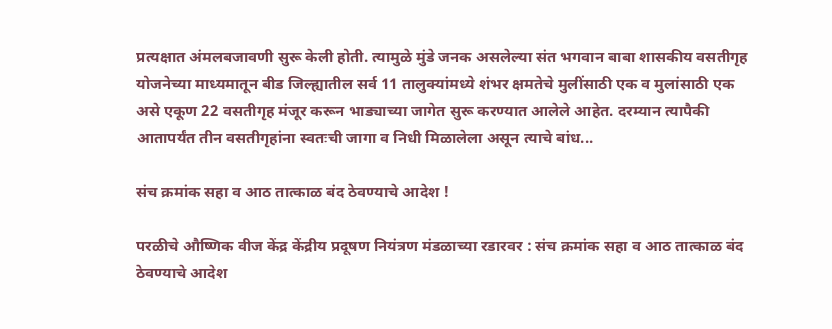प्रत्यक्षात अंमलबजावणी सुरू केली होती. त्यामुळे मुंडे जनक असलेल्या संत भगवान बाबा शासकीय वसतीगृह योजनेच्या माध्यमातून बीड जिल्ह्यातील सर्व 11 तालुक्यांमध्ये शंभर क्षमतेचे मुलींसाठी एक व मुलांसाठी एक असे एकूण 22 वसतीगृह मंजूर करून भाड्याच्या जागेत सुरू करण्यात आलेले आहेत. दरम्यान त्यापैकी आतापर्यंत तीन वसतीगृहांना स्वतःची जागा व निधी मिळालेला असून त्याचे बांध...

संच क्रमांक सहा व आठ तात्काळ बंद ठेवण्याचे आदेश !

परळीचे औष्णिक वीज केंद्र केंद्रीय प्रदूषण नियंत्रण मंडळाच्या रडारवर : संच क्रमांक सहा व आठ तात्काळ बंद ठेवण्याचे आदेश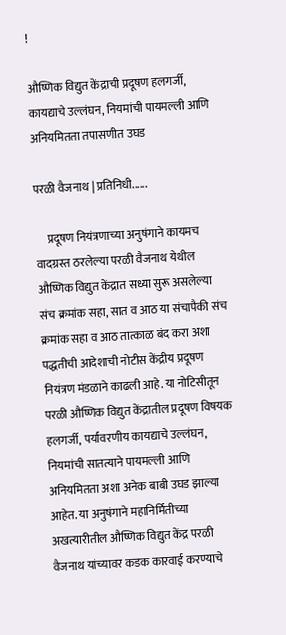!

औष्णिक विद्युत केंद्राची प्रदूषण हलगर्जी, कायद्याचे उल्लंघन, नियमांची पायमल्ली आणि अनियमितता तपासणीत उघड

परळी वैजनाथ | प्रतिनिधी......

     प्रदूषण नियंत्रणाच्या अनुषंगाने कायमच वादग्रस्त ठरलेल्या परळी वैजनाथ येथील औष्णिक विद्युत केंद्रात सध्या सुरू असलेल्या संच क्रमांक सहा, सात व आठ या संचापैकी संच क्रमांक सहा व आठ तात्काळ बंद करा अशा पद्धतीची आदेशाची नोटीस केंद्रीय प्रदूषण नियंत्रण मंडळाने काढली आहे. या नोटिसीतून परळी औष्णिक विद्युत केंद्रातील प्रदूषण विषयक हलगर्जी, पर्यावरणीय कायद्याचे उल्लंघन, नियमांची सातत्याने पायमल्ली आणि अनियमितता अशा अनेक बाबी उघड झाल्या आहेत. या अनुषंगाने महानिर्मितीच्या अखत्यारीतील औष्णिक विद्युत केंद्र परळी वैजनाथ यांच्यावर कडक कारवाई करण्याचे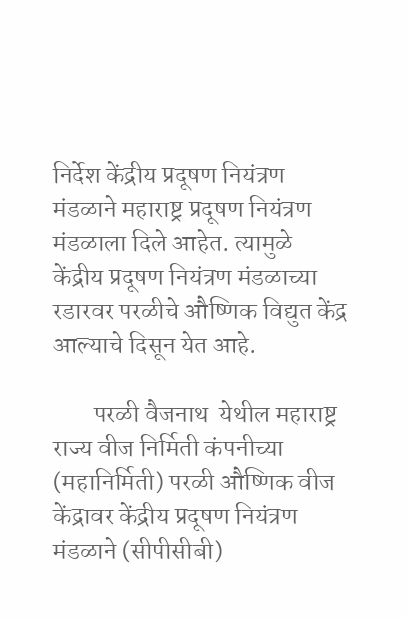निर्देश केंद्रीय प्रदूषण नियंत्रण मंडळाने महाराष्ट्र प्रदूषण नियंत्रण मंडळाला दिले आहेत. त्यामुळे केंद्रीय प्रदूषण नियंत्रण मंडळाच्या रडारवर परळीचे औष्णिक विद्युत केंद्र आल्याचे दिसून येत आहे.

        परळी वैजनाथ  येथील महाराष्ट्र राज्य वीज निर्मिती कंपनीच्या (महानिर्मिती) परळी औष्णिक वीज केंद्रावर केंद्रीय प्रदूषण नियंत्रण मंडळाने (सीपीसीबी)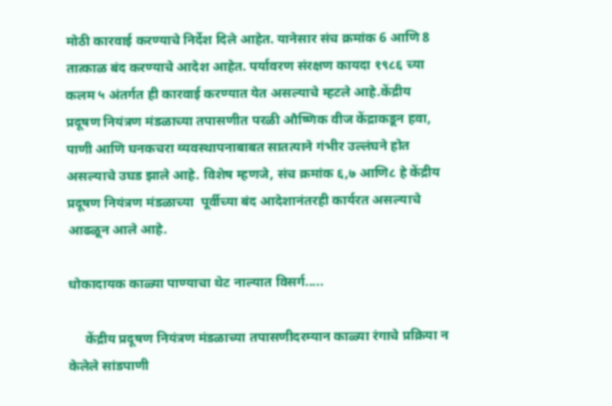मोठी कारवाई करण्याचे निर्देश दिले आहेत. यानेसार संच क्रमांक 6 आणि 8 तात्काळ बंद करण्याचे आदेश आहेत. पर्यावरण संरक्षण कायदा १९८६ च्या कलम ५ अंतर्गत ही कारवाई करण्यात येत असल्याचे म्हटले आहे.केंद्रीय प्रदूषण नियंत्रण मंडळाच्या तपासणीत परळी औष्णिक वीज केंद्राकडून हवा, पाणी आणि घनकचरा व्यवस्थापनाबाबत सातत्याने गंभीर उल्लंघने होत असल्याचे उघड झाले आहे. विशेष म्हणजे, संच क्रमांक ६,७ आणि८ हे केंद्रीय प्रदूषण नियंत्रण मंडळाच्या  पूर्वीच्या बंद आदेशानंतरही कार्यरत असल्याचे आढळून आले आहे.

धोकादायक काळ्या पाण्याचा थेट नाल्यात विसर्ग.....

     केंद्रीय प्रदूषण नियंत्रण मंडळाच्या तपासणीदरम्यान काळ्या रंगाचे प्रक्रिया न केलेले सांडपाणी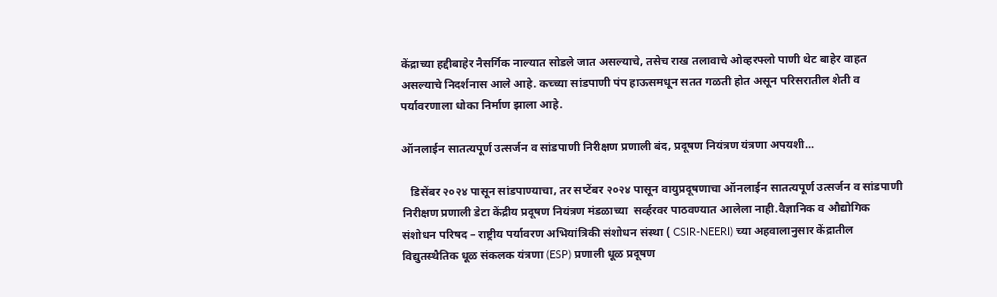केंद्राच्या हद्दीबाहेर नैसर्गिक नाल्यात सोडले जात असल्याचे, तसेच राख तलावाचे ओव्हरफ्लो पाणी थेट बाहेर वाहत असल्याचे निदर्शनास आले आहे. कच्च्या सांडपाणी पंप हाऊसमधून सतत गळती होत असून परिसरातील शेती व पर्यावरणाला धोका निर्माण झाला आहे.

ऑनलाईन सातत्यपूर्ण उत्सर्जन व सांडपाणी निरीक्षण प्रणाली बंद, प्रदूषण नियंत्रण यंत्रणा अपयशी...

   डिसेंबर २०२४ पासून सांडपाण्याचा, तर सप्टेंबर २०२४ पासून वायुप्रदूषणाचा ऑनलाईन सातत्यपूर्ण उत्सर्जन व सांडपाणी निरीक्षण प्रणाली डेटा केंद्रीय प्रदूषण नियंत्रण मंडळाच्या  सर्व्हरवर पाठवण्यात आलेला नाही.वैज्ञानिक व औद्योगिक संशोधन परिषद – राष्ट्रीय पर्यावरण अभियांत्रिकी संशोधन संस्था ( CSIR-NEERI) च्या अहवालानुसार केंद्रातील विद्युतस्थैतिक धूळ संकलक यंत्रणा (ESP) प्रणाली धूळ प्रदूषण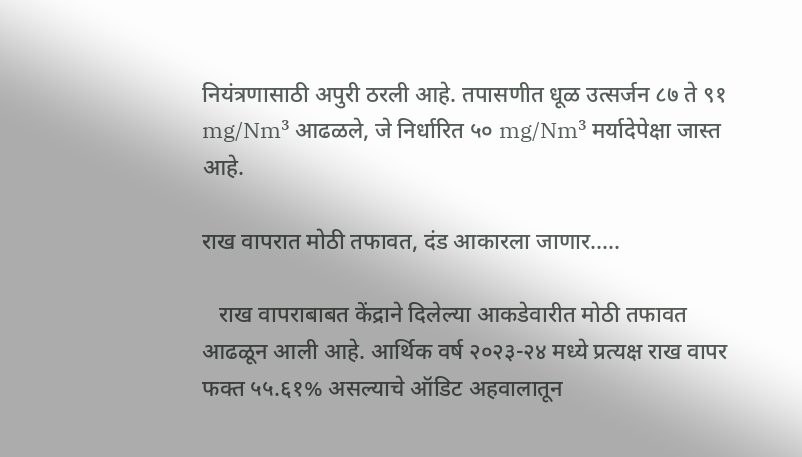नियंत्रणासाठी अपुरी ठरली आहे. तपासणीत धूळ उत्सर्जन ८७ ते ९१ mg/Nm³ आढळले, जे निर्धारित ५० mg/Nm³ मर्यादेपेक्षा जास्त आहे.

राख वापरात मोठी तफावत, दंड आकारला जाणार.....

   राख वापराबाबत केंद्राने दिलेल्या आकडेवारीत मोठी तफावत आढळून आली आहे. आर्थिक वर्ष २०२३-२४ मध्ये प्रत्यक्ष राख वापर फक्त ५५.६१% असल्याचे ऑडिट अहवालातून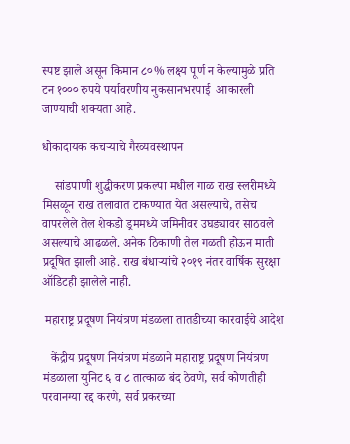स्पष्ट झाले असून किमान ८०% लक्ष्य पूर्ण न केल्यामुळे प्रति टन १००० रुपये पर्यावरणीय नुकसानभरपाई  आकारली जाण्याची शक्यता आहे.

धोकादायक कचऱ्याचे गैरव्यवस्थापन

    सांडपाणी शुद्धीकरण प्रकल्पा मधील गाळ राख स्लरीमध्ये मिसळून राख तलावात टाकण्यात येत असल्याचे, तसेच वापरलेले तेल शेकडो ड्रममध्ये जमिनीवर उघड्यावर साठवले असल्याचे आढळले. अनेक ठिकाणी तेल गळती होऊन माती प्रदूषित झाली आहे. राख बंधाऱ्यांचे २०१९ नंतर वार्षिक सुरक्षा ऑडिटही झालेले नाही.

 महाराष्ट्र प्रदूषण नियंत्रण मंडळला तातडीच्या कारवाईचे आदेश

   केंद्रीय प्रदूषण नियंत्रण मंडळाने महाराष्ट्र प्रदूषण नियंत्रण मंडळाला युनिट ६ व ८ तात्काळ बंद ठेवणे, सर्व कोणतीही परवानग्या रद्द करणे, सर्व प्रकरच्या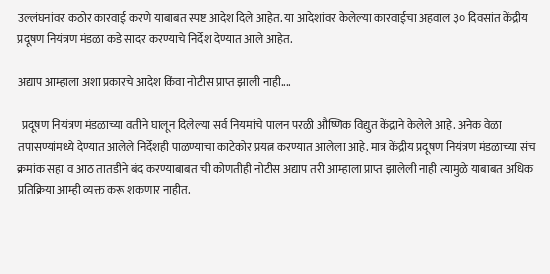उल्लंघनांवर कठोर कारवाई करणे याबाबत स्पष्ट आदेश दिले आहेत. या आदेशांवर केलेल्या कारवाईचा अहवाल ३० दिवसांत केंद्रीय प्रदूषण नियंत्रण मंडळा कडे सादर करण्याचे निर्देश देण्यात आले आहेत.

अद्याप आम्हाला अशा प्रकारचे आदेश किंवा नोटीस प्राप्त झाली नाही....

  प्रदूषण नियंत्रण मंडळाच्या वतीने घालून दिलेल्या सर्व नियमांचे पालन परळी औष्णिक विद्युत केंद्राने केलेले आहे. अनेक वेळा तपासण्यांमध्ये देण्यात आलेले निर्देशही पाळण्याचा काटेकोर प्रयत्न करण्यात आलेला आहे. मात्र केंद्रीय प्रदूषण नियंत्रण मंडळाच्या संच क्रमांक सहा व आठ तातडीने बंद करण्याबाबत ची कोणतीही नोटीस अद्याप तरी आम्हाला प्राप्त झालेली नाही त्यामुळे याबाबत अधिक प्रतिक्रिया आम्ही व्यक्त करू शकणार नाहीत.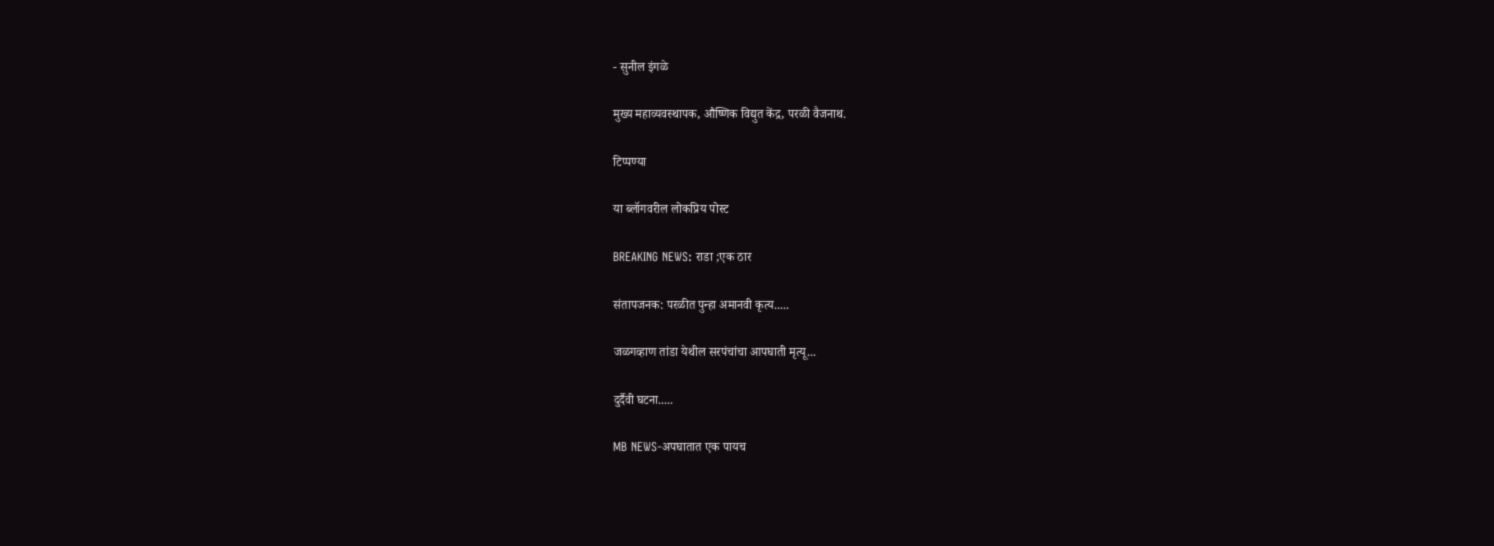- सुनील इंगळे

मुख्य महाव्यवस्थापक, औष्णिक विद्युत केंद्र, परळी वैजनाथ.

टिप्पण्या

या ब्लॉगवरील लोकप्रिय पोस्ट

BREAKING NEWS: राडा ;एक ठार

संतापजनक: परळीत पुन्हा अमानवी कृत्य.....

जळगव्हाण तांडा येथील सरपंचांचा आपघाती मृत्यू...

दुर्दैवी घटना.....

MB NEWS-अपघातात एक पायच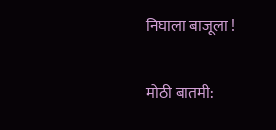निघाला बाजूला !

मोठी बातमी: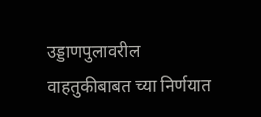उड्डाणपुलावरील वाहतुकीबाबत च्या निर्णयात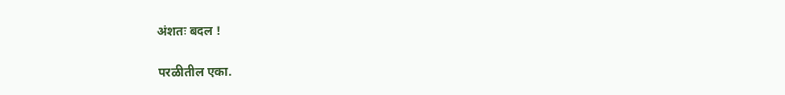अंशतः बदल !

परळीतील एका.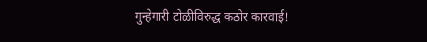गुन्हेगारी टोळीविरुद्ध कठोर कारवाई!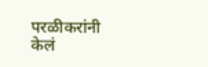परळीकरांनी केलं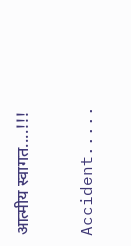आत्मीय स्वागत....!!!

Accident.....